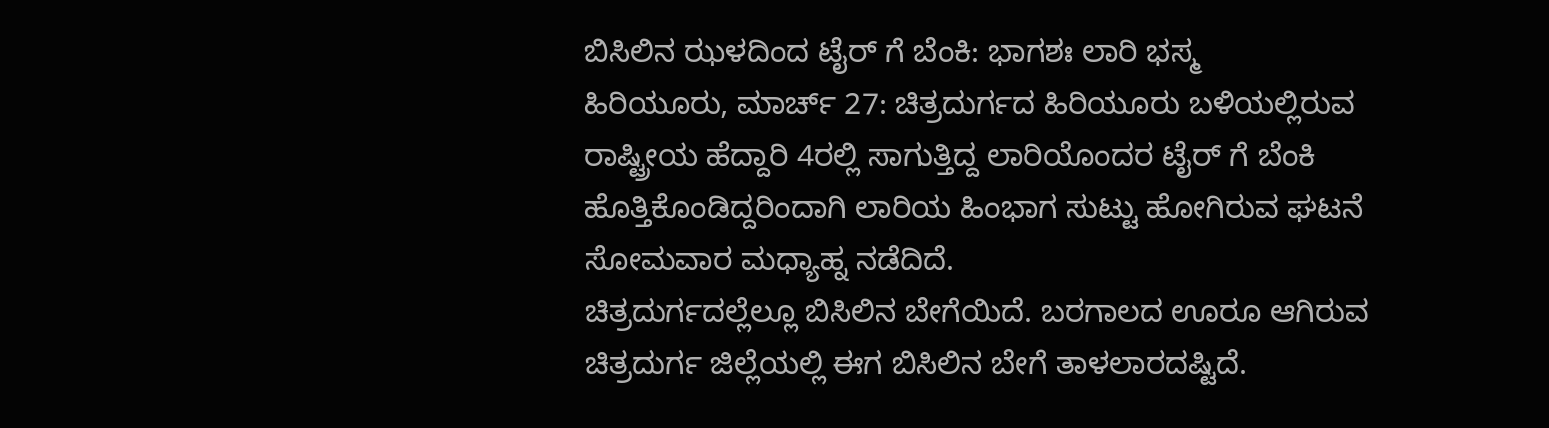ಬಿಸಿಲಿನ ಝಳದಿಂದ ಟೈರ್ ಗೆ ಬೆಂಕಿ: ಭಾಗಶಃ ಲಾರಿ ಭಸ್ಮ
ಹಿರಿಯೂರು, ಮಾರ್ಚ್ 27: ಚಿತ್ರದುರ್ಗದ ಹಿರಿಯೂರು ಬಳಿಯಲ್ಲಿರುವ ರಾಷ್ಟ್ರೀಯ ಹೆದ್ದಾರಿ 4ರಲ್ಲಿ ಸಾಗುತ್ತಿದ್ದ ಲಾರಿಯೊಂದರ ಟೈರ್ ಗೆ ಬೆಂಕಿ ಹೊತ್ತಿಕೊಂಡಿದ್ದರಿಂದಾಗಿ ಲಾರಿಯ ಹಿಂಭಾಗ ಸುಟ್ಟು ಹೋಗಿರುವ ಘಟನೆ ಸೋಮವಾರ ಮಧ್ಯಾಹ್ನ ನಡೆದಿದೆ.
ಚಿತ್ರದುರ್ಗದಲ್ಲೆಲ್ಲೂ ಬಿಸಿಲಿನ ಬೇಗೆಯಿದೆ. ಬರಗಾಲದ ಊರೂ ಆಗಿರುವ ಚಿತ್ರದುರ್ಗ ಜಿಲ್ಲೆಯಲ್ಲಿ ಈಗ ಬಿಸಿಲಿನ ಬೇಗೆ ತಾಳಲಾರದಷ್ಟಿದೆ.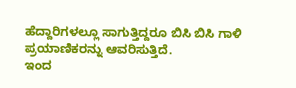ಹೆದ್ದಾರಿಗಳಲ್ಲೂ ಸಾಗುತ್ತಿದ್ದರೂ ಬಿಸಿ ಬಿಸಿ ಗಾಳಿ ಪ್ರಯಾಣಿಕರನ್ನು ಆವರಿಸುತ್ತಿದೆ.
ಇಂದ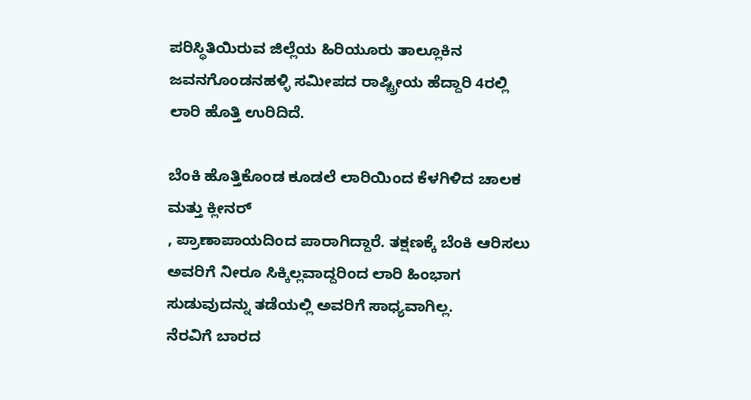ಪರಿಸ್ಥಿತಿಯಿರುವ ಜಿಲ್ಲೆಯ ಹಿರಿಯೂರು ತಾಲ್ಲೂಕಿನ ಜವನಗೊಂಡನಹಳ್ಳಿ ಸಮೀಪದ ರಾಷ್ಟ್ರೀಯ ಹೆದ್ದಾರಿ 4ರಲ್ಲಿ ಲಾರಿ ಹೊತ್ತಿ ಉರಿದಿದೆ.

ಬೆಂಕಿ ಹೊತ್ತಿಕೊಂಡ ಕೂಡಲೆ ಲಾರಿಯಿಂದ ಕೆಳಗಿಳಿದ ಚಾಲಕ ಮತ್ತು ಕ್ಲೀನರ್
, ಪ್ರಾಣಾಪಾಯದಿಂದ ಪಾರಾಗಿದ್ದಾರೆ. ತಕ್ಷಣಕ್ಕೆ ಬೆಂಕಿ ಆರಿಸಲು ಅವರಿಗೆ ನೀರೂ ಸಿಕ್ಕಿಲ್ಲವಾದ್ದರಿಂದ ಲಾರಿ ಹಿಂಭಾಗ ಸುಡುವುದನ್ನು ತಡೆಯಲ್ಲಿ ಅವರಿಗೆ ಸಾಧ್ಯವಾಗಿಲ್ಲ.
ನೆರವಿಗೆ ಬಾರದ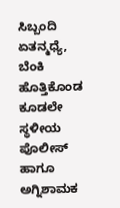ಸಿಬ್ಬಂದಿ
ಏತನ್ಮಧ್ಯೆ, ಬೆಂಕಿ ಹೊತ್ತಿಕೊಂಡ ಕೂಡಲೇ ಸ್ಥಳೀಯ ಪೊಲೀಸ್ ಹಾಗೂ ಅಗ್ನಿಶಾಮಕ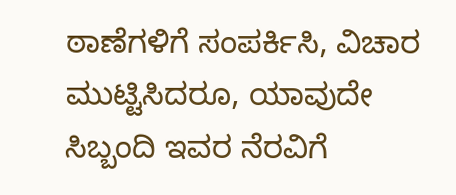ಠಾಣೆಗಳಿಗೆ ಸಂಪರ್ಕಿಸಿ, ವಿಚಾರ ಮುಟ್ಟಿಸಿದರೂ, ಯಾವುದೇ ಸಿಬ್ಬಂದಿ ಇವರ ನೆರವಿಗೆ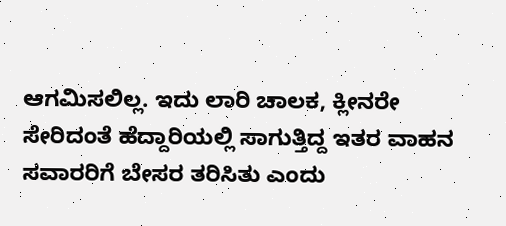ಆಗಮಿಸಲಿಲ್ಲ. ಇದು ಲಾರಿ ಚಾಲಕ, ಕ್ಲೀನರೇ ಸೇರಿದಂತೆ ಹೆದ್ದಾರಿಯಲ್ಲಿ ಸಾಗುತ್ತಿದ್ದ ಇತರ ವಾಹನ ಸವಾರರಿಗೆ ಬೇಸರ ತರಿಸಿತು ಎಂದು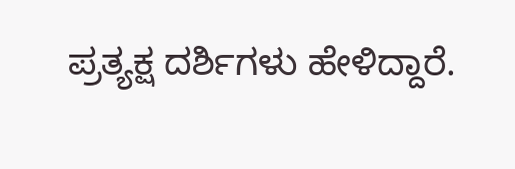ಪ್ರತ್ಯಕ್ಷ ದರ್ಶಿಗಳು ಹೇಳಿದ್ದಾರೆ.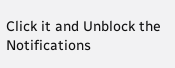Click it and Unblock the Notifications